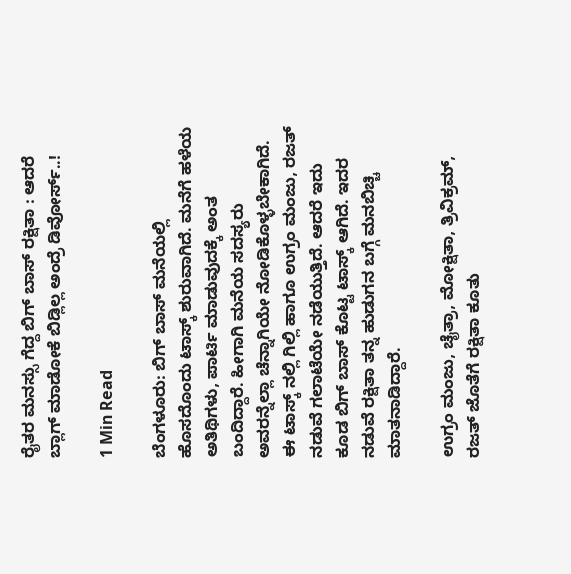ರೈತರ ಮನಸ್ಸು ಗೆದ್ದ ಬಿಗ್ ಬಾಸ್ ರಕ್ಷಿತಾ : ಆದರೆ ಬ್ಲಾಗ್ ಮಾಡೋಕೆ ಬಿಡ್ಲಿಲ್ಲ ಅಂದ್ರೆ ಡಿವೋರ್ಸ್..!

1 Min Read

ಬೆಂಗಳೂರು: ಬಿಗ್ ಬಾಸ್ ಮನೆಯಲ್ಲಿ ಹೊಸದೊಂದು ಟಾಸ್ಕ್ ಶುರುವಾಗಿದೆ. ಮನೆಗೆ ಹಳೆಯ ಅತಿಥಿಗಳು, ಪಾರ್ಟಿ ಮಾಡುವುದಕ್ಕೆ ಅಂತ ಬಂದಿದ್ದಾರೆ. ಹೀಗಾಗಿ ಮನೆಯ ಸದಸ್ಯರು ಅವರನ್ನೆಲ್ಲಾ ಚೆನ್ನಾಗಿಯೇ ನೋಡಿಕೊಳ್ಳಬೇಕಾಗಿದೆ. ಈ ಟಾಸ್ಕ್ ನಲ್ಲಿ ಗಿಲ್ಲಿ ಹಾಗೂ ಉಗ್ರಂ ಮಂಜು, ರಜತ್ ನಡುವೆ ಗಲಾಟೆಯೇ ನಡೆಯುತ್ತಿದೆ. ಆದರೆ ಇದು ಕೂಡ ಬಿಗ್ ಬಾಸ್ ಕೊಟ್ಟ ಟಾಸ್ಕ್ ಆಗಿದೆ. ಇದರ ನಡುವೆ ರಕ್ಷಿತಾ ತನ್ನ ಹುಡುಗನ ಬಗ್ಗೆ ಮನಬಿಚ್ಚಿ ಮಾತನಾಡಿದ್ದಾರೆ.

ಉಗ್ರಂ ಮಂಜು, ಚೈತ್ರಾ, ಮೋಕ್ಷಿತಾ, ತ್ರಿವಿಕ್ರಮ್, ರಜತ್ ಜೊತೆಗೆ ರಕ್ಷಿತಾ ಕೂತು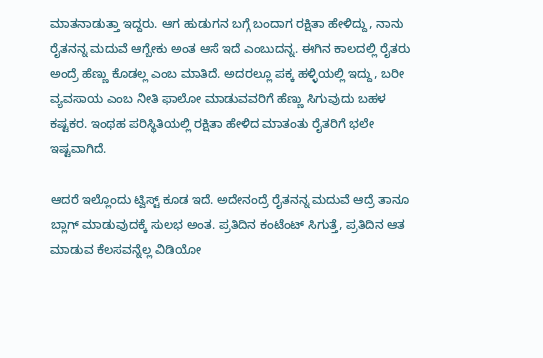ಮಾತನಾಡುತ್ತಾ ಇದ್ದರು. ಆಗ ಹುಡುಗನ ಬಗ್ಗೆ ಬಂದಾಗ ರಕ್ಷಿತಾ ಹೇಳಿದ್ದು, ನಾನು ರೈತನನ್ನ ಮದುವೆ ಆಗ್ಬೇಕು ಅಂತ ಆಸೆ ಇದೆ ಎಂಬುದನ್ನ. ಈಗಿನ ಕಾಲದಲ್ಲಿ ರೈತರು ಅಂದ್ರೆ ಹೆಣ್ಣು ಕೊಡಲ್ಲ ಎಂಬ ಮಾತಿದೆ. ಅದರಲ್ಲೂ ಪಕ್ಕ ಹಳ್ಳಿಯಲ್ಲಿ ಇದ್ದು, ಬರೀ ವ್ಯವಸಾಯ ಎಂಬ ನೀತಿ ಫಾಲೋ ಮಾಡುವವರಿಗೆ ಹೆಣ್ಣು ಸಿಗುವುದು ಬಹಳ ಕಷ್ಟಕರ. ಇಂಥಹ ಪರಿಸ್ಥಿತಿಯಲ್ಲಿ ರಕ್ಷಿತಾ ಹೇಳಿದ ಮಾತಂತು ರೈತರಿಗೆ ಭಲೇ ಇಷ್ಟವಾಗಿದೆ.

ಆದರೆ ಇಲ್ಲೊಂದು ಟ್ವಿಸ್ಟ್ ಕೂಡ ಇದೆ‌. ಅದೇನಂದ್ರೆ ರೈತನನ್ನ ಮದುವೆ ಆದ್ರೆ ತಾನೂ ಬ್ಲಾಗ್ ಮಾಡುವುದಕ್ಕೆ ಸುಲಭ ಅಂತ. ಪ್ರತಿದಿನ ಕಂಟೆಂಟ್ ಸಿಗುತ್ತೆ, ಪ್ರತಿದಿನ ಆತ ಮಾಡುವ ಕೆಲಸವನ್ನೆಲ್ಲ ವಿಡಿಯೋ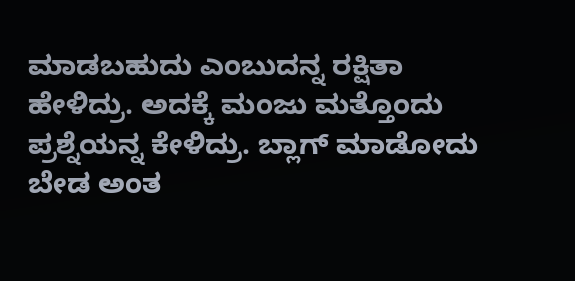ಮಾಡಬಹುದು ಎಂಬುದನ್ನ ರಕ್ಷಿತಾ ಹೇಳಿದ್ರು. ಅದಕ್ಕೆ ಮಂಜು ಮತ್ತೊಂದು ಪ್ರಶ್ನೆಯನ್ನ ಕೇಳಿದ್ರು. ಬ್ಲಾಗ್ ಮಾಡೋದು ಬೇಡ ಅಂತ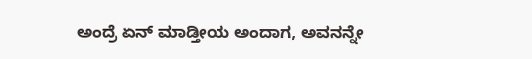ಅಂದ್ರೆ ಏನ್ ಮಾಡ್ತೀಯ ಅಂದಾಗ, ಅವನನ್ನೇ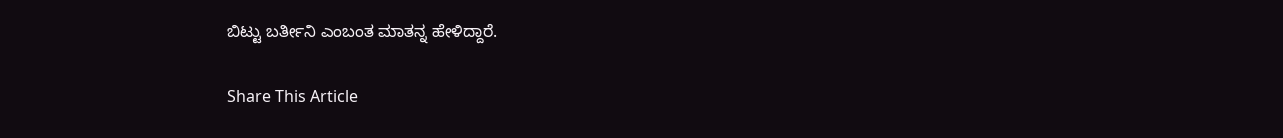ಬಿಟ್ಟು ಬರ್ತೀನಿ ಎಂಬಂತ ಮಾತನ್ನ ಹೇಳಿದ್ದಾರೆ.

Share This Article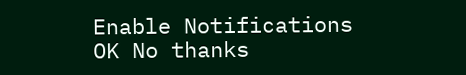Enable Notifications OK No thanks